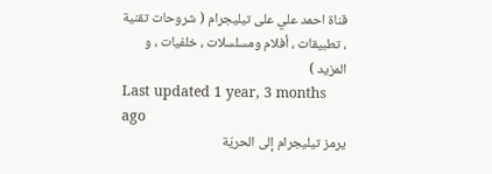قناة احمد علي على تيليجرام ( شروحات تقنية ، تطبيقات ، أفلام ومسلسلات ، خلفيات ، و المزيد )
Last updated 1 year, 3 months ago
يرمز تيليجرام إلى الحريّة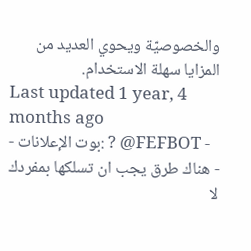والخصوصيّة ويحوي العديد من المزايا سهلة الاستخدام.
Last updated 1 year, 4 months ago
- بوت الإعلانات: ? @FEFBOT -
- هناك طرق يجب ان تسلكها بمفردك لا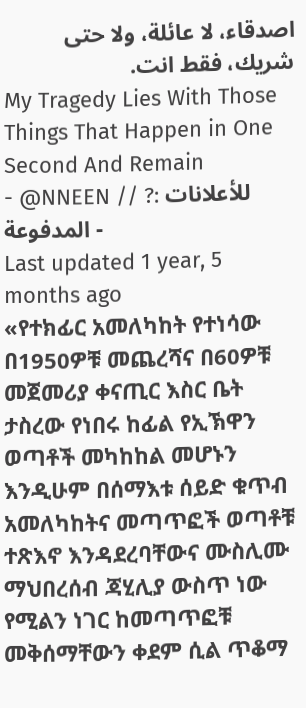اصدقاء، لا عائلة، ولا حتى شريك، فقط انت.
My Tragedy Lies With Those Things That Happen in One Second And Remain
- @NNEEN // ?: للأعلانات المدفوعة -
Last updated 1 year, 5 months ago
«የተክፊር አመለካከት የተነሳው በ1950ዎቹ መጨረሻና በ60ዎቹ መጀመሪያ ቀናጢር እስር ቤት ታስረው የነበሩ ከፊል የኢኽዋን ወጣቶች መካከከል መሆኑን እንዲሁም በሰማእቱ ሰይድ ቁጥብ አመለካከትና መጣጥፎች ወጣቶቹ ተጽእኖ እንዳደረባቸውና ሙስሊሙ ማህበረሰብ ጃሂሊያ ውስጥ ነው የሚልን ነገር ከመጣጥፎቹ መቅሰማቸውን ቀደም ሲል ጥቆማ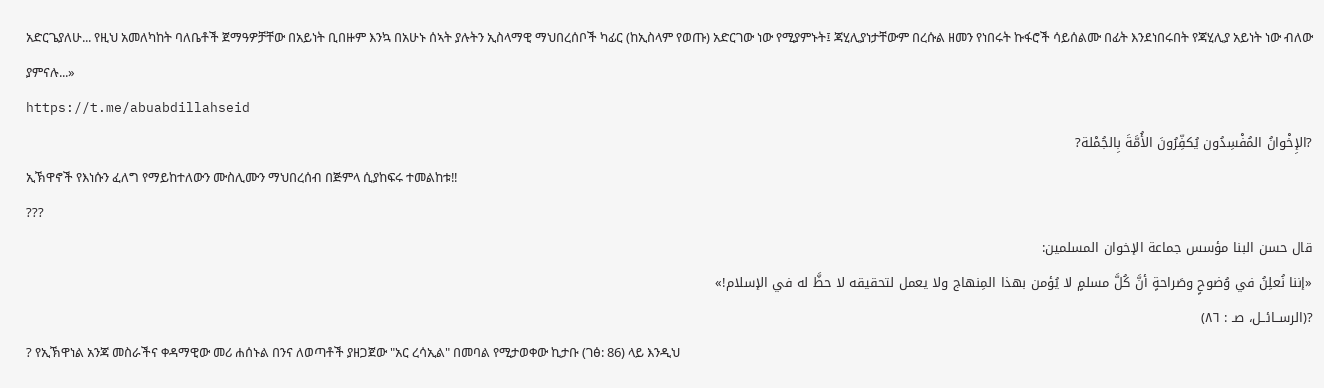አድርጌያለሁ... የዚህ አመለካከት ባለቤቶች ጀማዓዎቻቸው በአይነት ቢበዙም እንኳ በአሁኑ ሰኣት ያሉትን ኢስላማዊ ማህበረሰቦች ካፊር (ከኢስላም የወጡ) አድርገው ነው የሚያምኑት፤ ጃሂሊያነታቸውም በረሱል ዘመን የነበሩት ኩፋሮች ሳይሰልሙ በፊት እንደነበሩበት የጃሂሊያ አይነት ነው ብለው ያምናሉ...»
https://t.me/abuabdillahseid
?الإِخْوانُ المُفْسِدُون يُكفِّرُونَ الأُمَّةَ بِالجُمْلة?
ኢኽዋኖች የእነሱን ፈለግ የማይከተለውን ሙስሊሙን ማህበረሰብ በጅምላ ሲያከፍሩ ተመልከቱ‼
???
قال حسن البنا مؤسس جماعة الإخوان المسلمين:
«إننا نُعلِنُ في وُضوحٍ وصَراحةٍ أنَّ كُلَّ مسلمٍ لا يُؤمن بهذا المِنهاج ولا يعمل لتحقيقه لا حظَّ له في الإسلام!»
?(الرســائــل، صـ : ٨٦)
? የኢኽዋነል አንጃ መስራችና ቀዳማዊው መሪ ሐሰኑል በንና ለወጣቶች ያዘጋጀው "አር ረሳኢል" በመባል የሚታወቀው ኪታቡ (ገፅ: 86) ላይ እንዲህ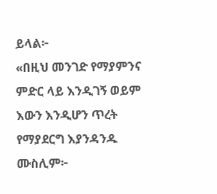ይላል፦
«በዚህ መንገድ የማያምንና ምድር ላይ እንዲገኝ ወይም እውን እንዲሆን ጥረት የማያደርግ እያንዳንዱ ሙስሊም፦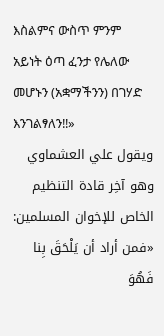እስልምና ውስጥ ምንም አይነት ዕጣ ፈንታ የሌለው መሆኑን (አቋማችንን) በገሃድ እንገልፃለን‼»
ويقول علي العشماوي وهو آخِر قادة التنظيم الخاص للإخوان المسلمين:
«فمن أراد أن يَلْحَقَ بِنا فَهُوَ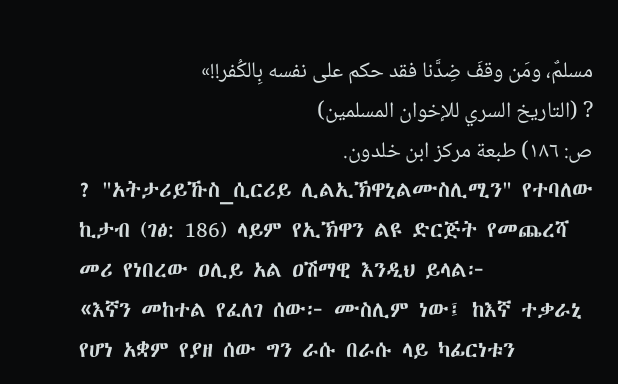مسلمٌ، ومَن وقفَ ضِدَّنا فقد حكم على نفسه بِالكُفر!!»
? (التاريخ السري للإخوان المسلمين)
ص: ١٨٦) طبعة مركز ابن خلدون.
? "አትታሪይኹስ_ሲርሪይ ሊልኢኽዋኒልሙስሊሚን" የተባለው ኪታብ (ገፅ: 186) ላይም የኢኽዋን ልዩ ድርጅት የመጨረሻ መሪ የነበረው ዐሊይ አል ዐሽማዊ እንዲህ ይላል፦
«እኛን መከተል የፈለገ ሰው፦ ሙስሊም ነው፤ ከእኛ ተቃራኒ የሆነ አቋም የያዘ ሰው ግን ራሱ በራሱ ላይ ካፊርነቱን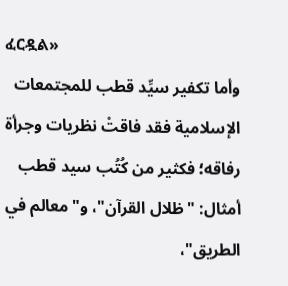ፈርዷል»
وأما تكفير سيِّد قطب للمجتمعات الإسلامية فقد فاقتْ نظريات وجرأة رفاقه؛ فكثير من كُتُب سيد قطب أمثال: "ظلال القرآن"، و"معالم في الطريق"،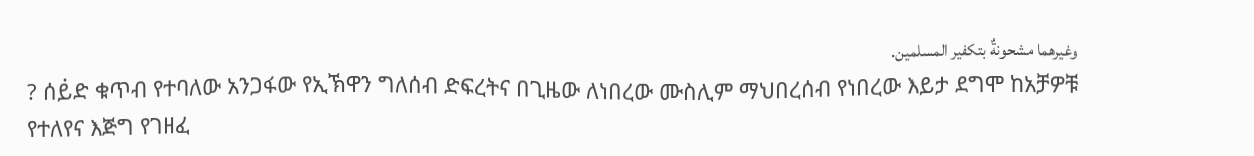وغيرهما مشحونةٌ بتكفير المسلمين.
? ሰይ፞ድ ቁጥብ የተባለው አንጋፋው የኢኽዋን ግለሰብ ድፍረትና በጊዜው ለነበረው ሙስሊም ማህበረሰብ የነበረው እይታ ደግሞ ከአቻዎቹ የተለየና እጅግ የገዘፈ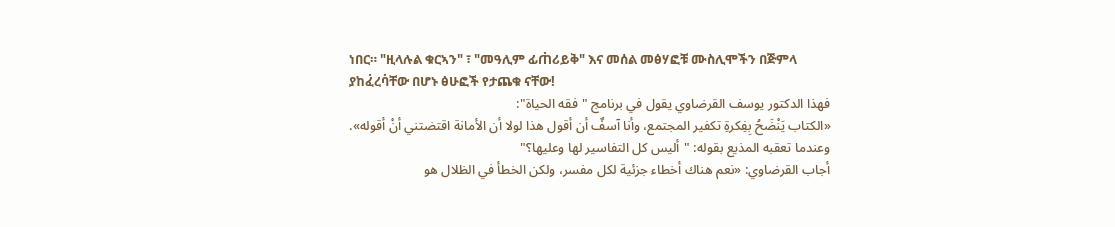ነበር። "ዚላሉል ቁርኣን" ፣ "መዓሊም ፊጠ፞ሪይቅ" እና መሰል መፅሃፎቹ ሙስሊሞችን በጅምላ ያከፈ፞ረባ፞ቸው በሆኑ ፅሁፎች የታጨቁ ናቸው!
فهذا الدكتور يوسف القرضاوي يقول في برنامج "فقه الحياة":
«الكتاب يَنْضَحُ بِفِكرةِ تكفير المجتمع، وأنا آسفٌ أن أقول هذا لولا أن الأمانة اقتضتني أنْ أقوله».
وعندما تعقبه المذيع بقوله: "أليس كل التفاسير لها وعليها؟"
أجاب القرضاوي: «نعم هناك أخطاء جزئية لكل مفسر، ولكن الخطأ في الظلال هو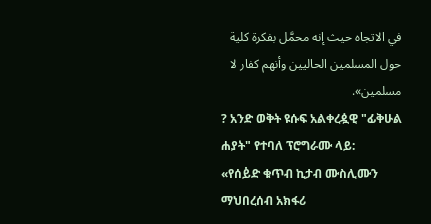في الاتجاه حيث إنه محمَّل بفكرة كلية حول المسلمين الحاليين وأنهم كفار لا مسلمين».
? አንድ ወቅት ዩሱፍ አልቀረዿዊ "ፊቅሁል ሐያት" የተባለ ፕሮግራሙ ላይ:
«የሰይ፞ድ ቁጥብ ኪታብ ሙስሊሙን ማህበረሰብ አክፋሪ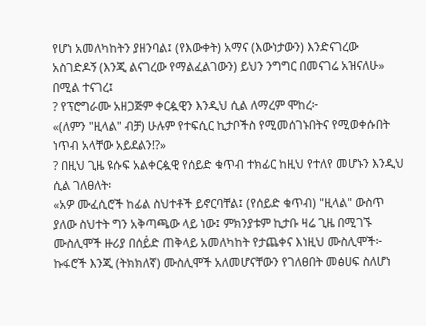የሆነ አመለካከትን ያዘንባል፤ (የእውቀት) አማና (እውነታውን) እንድናገረው አስገድዶኝ (እንጂ ልናገረው የማልፈልገውን) ይህን ንግግር በመናገሬ አዝናለሁ» በሚል ተናገረ፤
? የፕሮግራሙ አዘጋጅም ቀርዿዊን እንዲህ ሲል ለማረም ሞከረ፦
«(ለምን "ዚላል" ብቻ) ሁሉም የተፍሲር ኪታቦችስ የሚመሰገኑበትና የሚወቀሱበት ነጥብ አላቸው አይደልን!?»
? በዚህ ጊዜ ዩሱፍ አልቀርዿዊ የሰይድ ቁጥብ ተክፊር ከዚህ የተለየ መሆኑን እንዲህ ሲል ገለፀለት፡
«አዎ ሙፈሲሮች ከፊል ስህተቶች ይኖርባቸል፤ (የሰይድ ቁጥብ) "ዚላል" ውስጥ ያለው ስህተት ግን አቅጣጫው ላይ ነው፤ ምክንያቱም ኪታቡ ዛሬ ጊዜ በሚገኙ ሙስሊሞች ዙሪያ በሰይ፞ድ ጠቅላይ አመለካከት የታጨቀና እነዚህ ሙስሊሞች፦ ኩፋሮች እንጂ (ትክክለኛ) ሙስሊሞች አለመሆናቸውን የገለፀበት መፅሀፍ ስለሆነ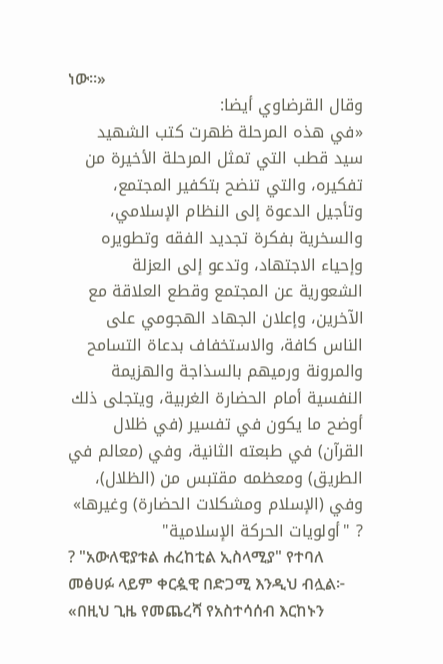ነው።»
وقال القرضاوي أيضا:
«في هذه المرحلة ظهرت كتب الشهيد سيد قطب التي تمثل المرحلة الأخيرة من تفكيره، والتي تنضح بتكفير المجتمع، وتأجيل الدعوة إلى النظام الإسلامي، والسخرية بفكرة تجديد الفقه وتطويره وإحياء الاجتهاد، وتدعو إلى العزلة الشعورية عن المجتمع وقطع العلاقة مع الآخرين، وإعلان الجهاد الهجومي على الناس كافة، والاستخفاف بدعاة التسامح والمرونة ورميهم بالسذاجة والهزيمة النفسية أمام الحضارة الغربية، ويتجلى ذلك أوضح ما يكون في تفسير (في ظلال القرآن) في طبعته الثانية، وفي (معالم في الطريق) ومعظمه مقتبس من (الظلال)، وفي (الإسلام ومشكلات الحضارة) وغيرها»
? "أولويات الحركة الإسلامية"
? "አውለዊያቱል ሐረከቲል ኢስላሚያ" የተባለ መፅሀፉ ላይም ቀርዿዊ በድጋሚ እንዲህ ብሏል፦
«በዚህ ጊዜ የመጨረሻ የአስተሳሰብ እርከኑን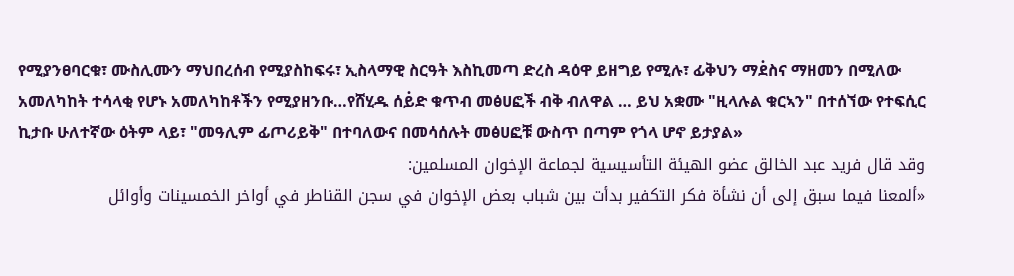የሚያንፀባርቁ፣ ሙስሊሙን ማህበረሰብ የሚያስከፍሩ፣ ኢስላማዊ ስርዓት እስኪመጣ ድረስ ዳዕዋ ይዘግይ የሚሉ፣ ፊቅህን ማደ፞ስና ማዘመን በሚለው አመለካከት ተሳላቂ የሆኑ አመለካከቶችን የሚያዘንቡ…የሸሂዱ ሰይ፞ድ ቁጥብ መፅሀፎች ብቅ ብለዋል … ይህ አቋሙ "ዚላሉል ቁርኣን" በተሰኘው የተፍሲር ኪታቡ ሁለተኛው ዕትም ላይ፣ "መዓሊም ፊጦሪይቅ" በተባለውና በመሳሰሉት መፅሀፎቹ ውስጥ በጣም የጎላ ሆኖ ይታያል»
وقد قال فريد عبد الخالق عضو الهيئة التأسيسية لجماعة الإخوان المسلمين:
«ألمعنا فيما سبق إلى أن نشأة فكر التكفير بدأت بين شباب بعض الإخوان في سجن القناطر في أواخر الخمسينات وأوائل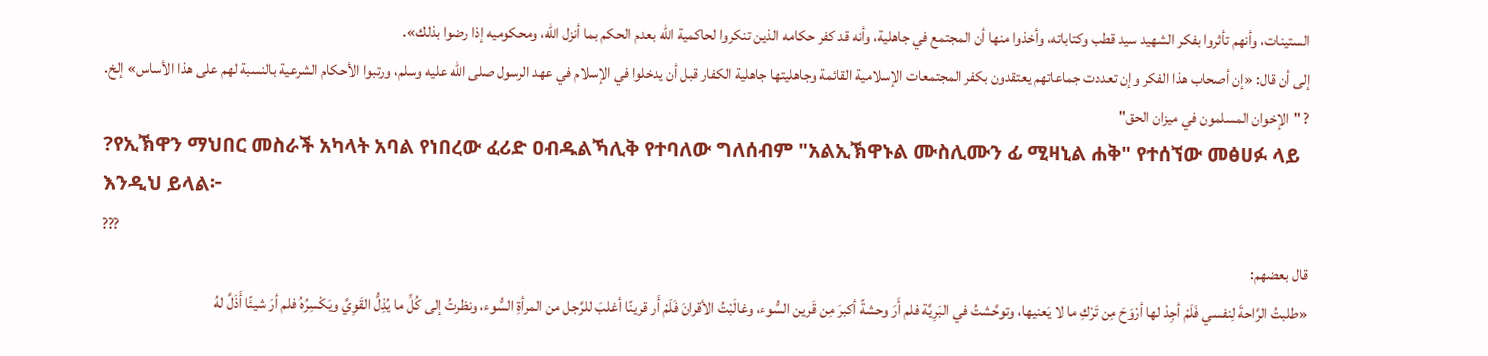الستينات، وأنهم تأثروا بفكر الشهيد سيد قطب وكتاباته، وأخذوا منها أن المجتمع في جاهلية، وأنه قد كفر حكامه الذين تنكروا لحاكمية الله بعدم الحكم بما أنزل الله، ومحكوميه إذا رضوا بذلك».
إلى أن قال: «إن أصحاب هذا الفكر وإن تعددت جماعاتهم يعتقدون بكفر المجتمعات الإسلامية القائمة وجاهليتها جاهلية الكفار قبل أن يدخلوا في الإسلام في عهد الرسول صلى الله عليه وسلم، ورتبوا الأحكام الشرعية بالنسبة لهم على هذا الأساس» إلخ.
? "الإخوان المسلمون في ميزان الحق"
?የኢኽዋን ማህበር መስራች አካላት አባል የነበረው ፈሪድ ዐብዱልኻሊቅ የተባለው ግለሰብም "አልኢኽዋኑል ሙስሊሙን ፊ ሚዛኒል ሐቅ" የተሰኘው መፅሀፉ ላይ እንዲህ ይላል፦
???
قال بعضهم:
«طلبتُ الرَّاحةَ لِنفسي فَلَمْ أجِدْ لها أرْوَحَ مِن تَرْكِ ما لا يَعنيها، وتوحَّشتُ في البَرِيَّة فلم أَرَ وحشةً أكبرَ مِن قَرين السُّوء، وغالَبْتُ الأقرانَ فَلَمْ أَر قرينًا أغلبَ للرَّجل من المرأةِ السُّوء، ونظرتُ إلى كُلِّ ما يُذِلُّ القَوِيَّ ويَكْسِرُهُ فلم أرَ شيئًا أَذَلَّ لهُ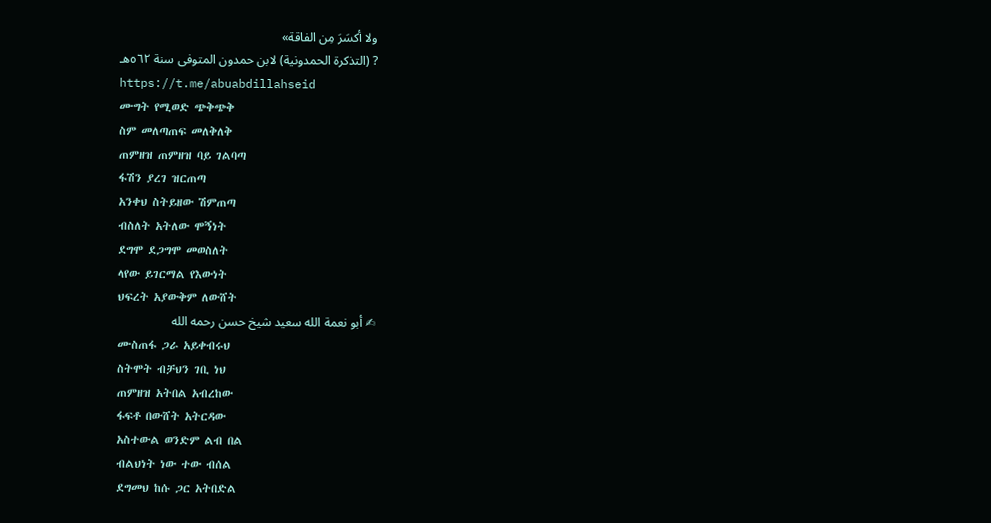ولا أكسَرَ مِن الفاقة»
? (التذكرة الحمدونية) لابن حمدون المتوفى سنة ٥٦٢هـ
https://t.me/abuabdillahseid
ሙግት የሚወድ ጭቅጭቅ
ስም መለጣጠፍ መለቅለቅ
ጠምዘዝ ጠምዘዝ ባይ ገልባጣ
ፋሽን ያረገ ዝርጠጣ
አንቀህ ስትይዘው ሽምጠጣ
ብስለት አትለው ሞኝነት
ደግሞ ደጋግሞ መወስለት
ላየው ይገርማል የእውነት
ህፍረት አያውቅም ለውሸት
✍ أبو نعمة الله سعيد شيخ حسن رحمه الله
ሙስጠፋ ጋራ አይቀብሩህ
ስትሞት ብቻህን ገቢ ነህ
ጠምዘዝ አትበል አብረከው
ፋፍቶ በውሸት አትርዳው
አስተውል ወንድም ልብ በል
ብልህነት ነው ተው ብሰል
ደግመህ ከሱ ጋር አትበድል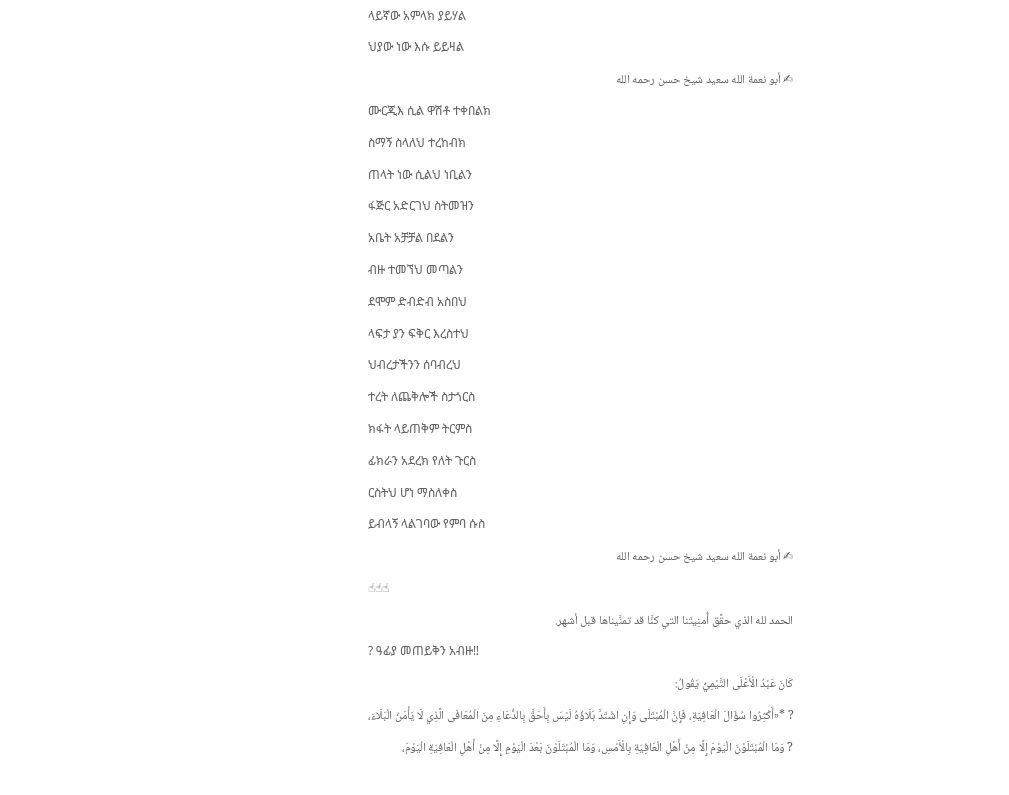ላይኛው አምላክ ያይሃል
ህያው ነው እሱ ይይዛል
✍ أبو نعمة الله سعيد شيخ حسن رحمه الله
ሙርጂእ ሲል ዋሽቶ ተቀበልክ
ስማኝ ስላለህ ተረከብክ
ጠላት ነው ሲልህ ነቢልን
ፋጅር አድርገህ ስትመዝን
አቤት አቻቻል በደልን
ብዙ ተመኘህ መጣልን
ደሞም ድብድብ አስበህ
ላፍታ ያን ፍቅር እረስተህ
ህብረታችንን ሰባብረህ
ተረት ለጨቅሎች ስታጎርስ
ክፋት ላይጠቅም ትርምስ
ፊክራን አደረክ የለት ጉርስ
ርስትህ ሆነ ማስለቀስ
ይብላኝ ላልገባው የምባ ሱስ
✍ أبو نعمة الله سعيد شيخ حسن رحمه الله
☝☝☝
الحمد لله الذي حقَّق أُمنِيتَنا التي كنَّا قد تمنَّيناها قبل أشهر.
? ዓፊያ መጠይቅን አብዙ‼
كَانَ عَبْدُ الْأَعْلَى التَّيْمِيُّ يَقُولُ:
? *«أَكْثِرُوا سُؤَالَ الْعَافِيَةِ، فَإِنَّ الْمُبْتَلَى وَإِنِ اشْتَدَّ بَلَاؤُهُ لَيْسَ بِأَحَقَّ بِالدُّعَاءِ مِنَ الْمُعَافَى الَّذِي لَا يَأْمَنُ الْبَلَاءَ،
? وَمَا الْمُبْتَلَوْنَ الْيَوْمَ إِلَّا مِنْ أَهْلِ الْعَافِيَةِ بِالْأَمْسِ، وَمَا الْمُبْتَلَوْنَ بَعْدَ الْيَوْمِ إِلَّا مِنْ أَهْلِ الْعَافِيَةِ الْيَوْمَ،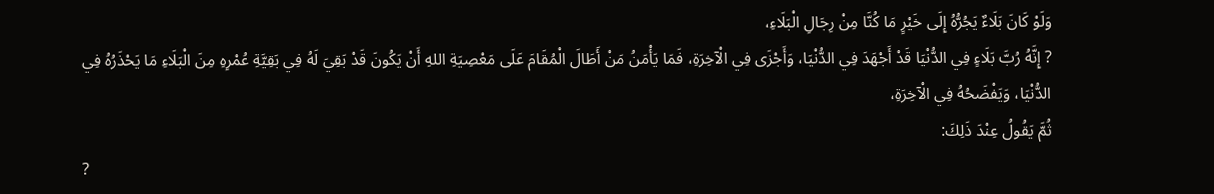وَلَوْ كَانَ بَلَاءٌ يَجُرُّهُ إِلَى خَيْرٍ مَا كُنَّا مِنْ رِجَالِ الْبَلَاءِ،
? إِنَّهُ رُبَّ بَلَاءٍ فِي الدُّنْيَا قَدْ أَجْهَدَ فِي الدُّنْيَا، وَأَجْزَى فِي الْآخِرَةِ، فَمَا يَأْمَنُ مَنْ أَطَالَ الْمُقَامَ عَلَى مَعْصِيَةِ اللهِ أَنْ يَكُونَ قَدْ بَقِيَ لَهُ فِي بَقِيَّةِ عُمْرِهِ مِنَ الْبَلَاءِ مَا يَحْذَرُهُ فِي الدُّنْيَا، وَيَفْضَحُهُ فِي الْآخِرَةِ،
ثُمَّ يَقُولُ عِنْدَ ذَلِكَ:
?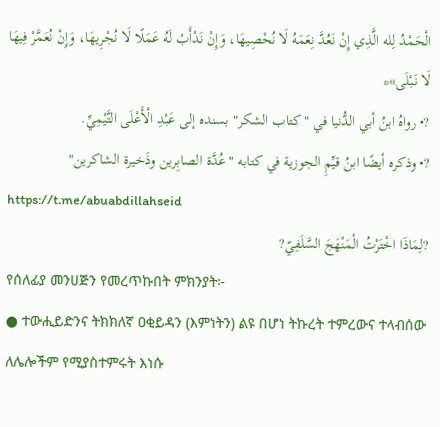الْحَمْدُ لِله الَّذِي إِنْ نَعُدَّ نِعَمَهُ لَا نُحْصِيهَا، وَإِنْ نَدْأَبْ لَهُ عَمَلًا لَا نُجْرِيهَا، وَإِنْ نُعَمَّرْ فِيهَا لَا نَبْلَى»*
?• رواهُ ابنُ أبي الدُّنيا في "كتاب الشكر" بسنده إلى عَبْدِ الْأَعْلَى التَّيْمِيِّ.
?• وذكره أيضًا ابنُ قيِّمِ الجوزية في كتابه "عُدَّة الصابِرين وذَخيرة الشاكرين"
https://t.me/abuabdillahseid
?لِمَاذَا اخْتَرْتُ الْمَنْهَجَ السَّلَفِيّ?
የሰለፊያ መንሀጅን የመረጥኩበት ምክንያት፦
● ተውሒይድንና ትክክለኛ ዐቂይዳን (እምነትን) ልዩ በሆነ ትኩረት ተምረውና ተላብሰው ለሌሎችም የሚያስተምሩት እነሱ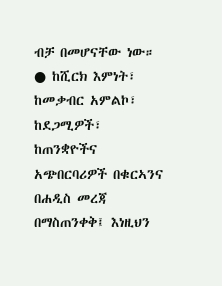ብቻ በመሆናቸው ነው።
● ከሺርክ እምነት፣ ከመቃብር አምልኮ፣ ከደጋሚዎች፣ ከጠንቋዮችና አጭበርባሪዎች በቁርኣንና በሐዲስ መረጃ በማስጠንቀቅ፤ እነዚህን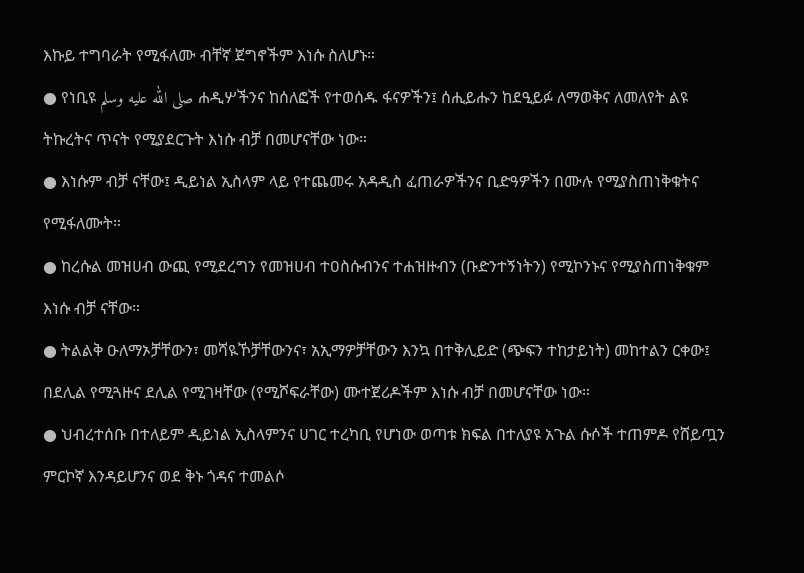እኩይ ተግባራት የሚፋለሙ ብቸኛ ጀግኖችም እነሱ ስለሆኑ።
● የነቢዩ صلى الله عليه وسلم ሐዲሦችንና ከሰለፎች የተወሰዱ ፋናዎችን፤ ሰሒይሑን ከደዒይፉ ለማወቅና ለመለየት ልዩ ትኩረትና ጥናት የሚያደርጉት እነሱ ብቻ በመሆናቸው ነው።
● እነሱም ብቻ ናቸው፤ ዲይነል ኢስላም ላይ የተጨመሩ አዳዲስ ፈጠራዎችንና ቢድዓዎችን በሙሉ የሚያስጠነቅቁትና የሚፋለሙት።
● ከረሱል መዝሀብ ውጪ የሚደረግን የመዝሀብ ተዐስሱብንና ተሐዝዙብን (ቡድንተኝነትን) የሚኮንኑና የሚያስጠነቅቁም እነሱ ብቻ ናቸው።
● ትልልቅ ዑለማኦቻቸውን፣ መሻዪኾቻቸውንና፣ አኢማዎቻቸውን እንኳ በተቅሊይድ (ጭፍን ተከታይነት) መከተልን ርቀው፤ በደሊል የሚጓዙና ደሊል የሚገዛቸው (የሚሾፍራቸው) ሙተጀሪዶችም እነሱ ብቻ በመሆናቸው ነው።
● ህብረተሰቡ በተለይም ዲይነል ኢስላምንና ሀገር ተረካቢ የሆነው ወጣቱ ክፍል በተለያዩ አጉል ሱሶች ተጠምዶ የሸይጧን ምርኮኛ እንዳይሆንና ወደ ቅኑ ጎዳና ተመልሶ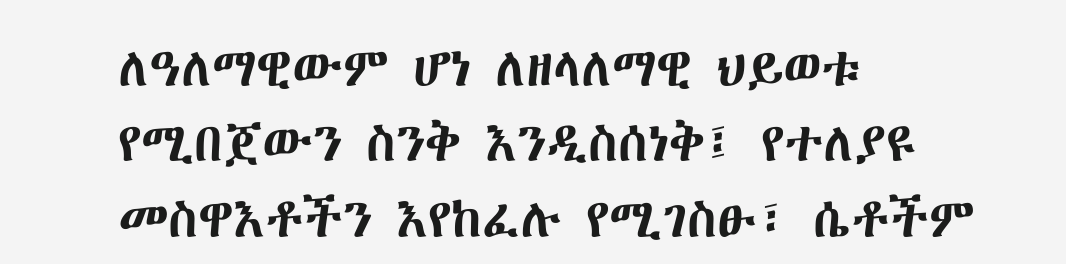ለዓለማዊውም ሆነ ለዘላለማዊ ህይወቱ የሚበጀውን ስንቅ እንዲስሰነቅ፤ የተለያዩ መስዋእቶችን እየከፈሉ የሚገስፁ፣ ሴቶችም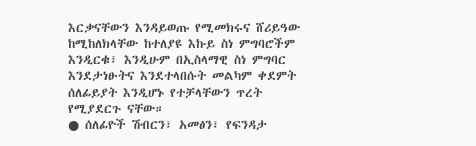እርቃናቸውን እንዳይወጡ የሚመክሩና ሸሪይዓው ከሚከለክላቸው ከተለያዩ እኩይ ስነ ምግባሮችም እንዲርቁ፣ እንዲሁም በኢስላማዊ ስነ ምግባር እንደታነፁትና እንደተላበሱት መልካም ቀደምት ሰለፊይያት እንዲሆኑ የተቻላቸውን ጥረት የሚያደርጉ ናቸው።
● ሰለፊዮች ሽብርን፣ አመፅን፣ የፍንዳታ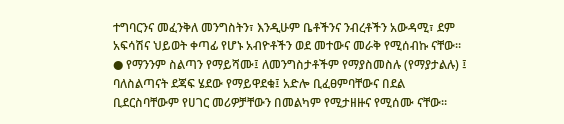ተግባርንና መፈንቅለ መንግስትን፣ እንዲሁም ቤቶችንና ንብረቶችን አውዳሚ፣ ደም አፍሳሽና ህይወት ቀጣፊ የሆኑ አብዮቶችን ወደ መተውና መራቅ የሚሰብኩ ናቸው።
● የማንንም ስልጣን የማይሻሙ፤ ለመንግስታቶችም የማያስመስሉ (የማያታልሉ) ፤ ባለስልጣናት ደጃፍ ሄደው የማይዋደቁ፤ አድሎ ቢፈፀምባቸውና በደል ቢደርስባቸውም የሀገር መሪዎቻቸውን በመልካም የሚታዘዙና የሚሰሙ ናቸው።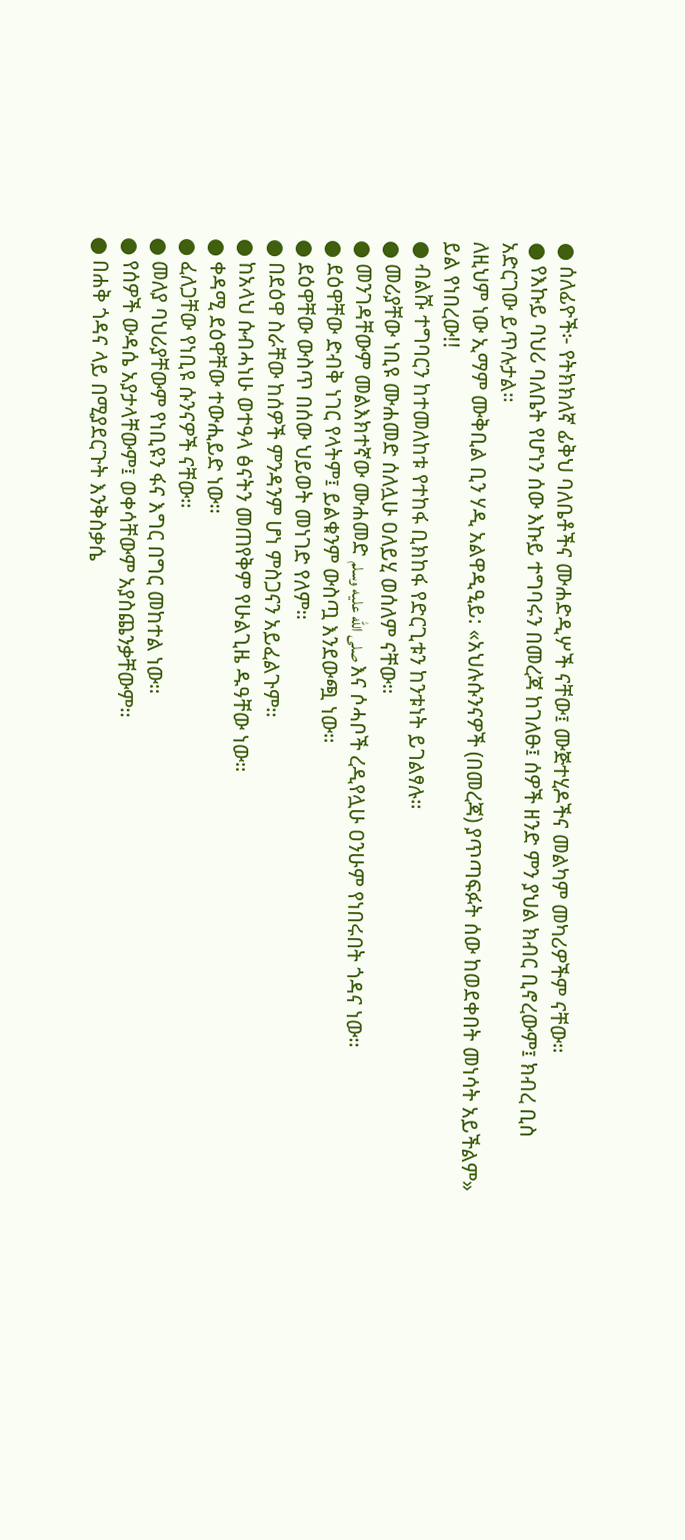● ሰለፊዮች፦ የትክክለኛ ፊቅህ ባለቤቶችና ሙሐድዲሦች ናቸው፤ ሙጅተሂዶችና መልካም መካሪዎችም ናቸው።
● የእኩይ ባህሪ ባለቤት የሆነን ሰው እኩይ ተግባሩን በመረጃ ከገለፁ፤ ሰዎች ዘንድ ምን ያህል ክብር ቢኖረውም፤ ክብረ ቢስ አድርገው ይጥሉታል።
ለዚህም ነው ኢማም ሙቅቢል ቢን ሃዲ አልዋዲዒይ: «አህሉሱንናዎች (በመረጃ) ያጥጣፍፉት ሰው ከወደቀበት መነሳት አይችልም» ይል የነበረው!!
● ብልሹ ተግባርን ከተመለከቱ የተከፋ ቢክከፋ የድርጊቱን ከንቱነት ይገልፃሉ።
● መሪያቸው ነቢዩ ሙሐመድ ሰለሏሁ ዐለይሂ ወሰለም ናቸው።
● መንገዳቸውም መልእክተኛው ሙሐመድ صلى الله عليه وسلم እና ሶሓቦች ረዲየሏሁ ዐንሁም የነበሩበት ጎዳና ነው።
● ደዕዋቸው ድብቅ ነገር የላትም፤ ይልቁንም ውስጧ እንደውጯ ነው።
● ደዕዋቸው ውስጥ በሰው ህይወት መነገድ የለም።
● በደዕዋ ስራቸው ከሰዎች ምንዳንም ሆነ ምስጋናን አይፈልጉም።
● ከአላህ ሱብሓነሁ ወተዓላ ፅናትን መጠየቅም የሁልጊዜ ዱዓቸው ነው።
● ቀዳሚ ደዕዋቸው ተውሒይድ ነው።
● ፈለጋቸው የነቢዩ ሱንናዎች ናቸው።
● መለያ ባህሪያቸውም የነቢዩን ፋና እግር በግር መከተል ነው።
● የሰዎች ውዳሴ አያታላቸውም፤ ወቀሳቸውም አያስጨንቃቸውም።
● በሐቅ ጎዳና ላይ በሚያደርጉት እንቅስቃሴ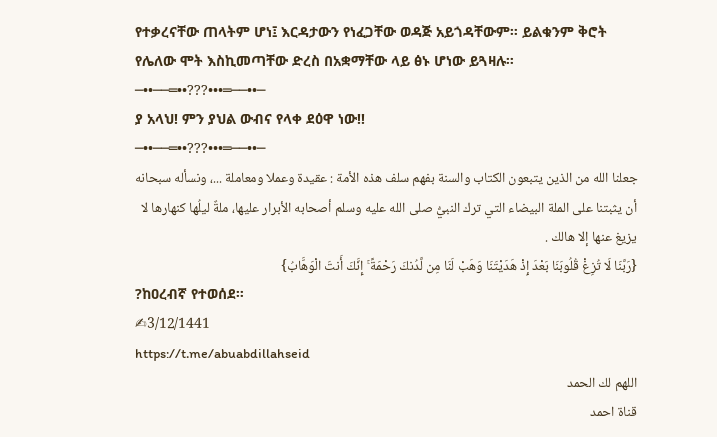የተቃረናቸው ጠላትም ሆነ፤ እርዳታውን የነፈጋቸው ወዳጅ አይጎዳቸውም። ይልቁንም ቅሮት የሌለው ሞት እስኪመጣቸው ድረስ በአቋማቸው ላይ ፅኑ ሆነው ይጓዛሉ።
─••──═••???•••═──••─
ያ አላህ! ምን ያህል ውብና የላቀ ደዕዋ ነው!!
─••──═••???•••═──••─
جعلنا الله من الذين يتبعون الكتاب والسنة بفهم سلف هذه الأمة : عقيدة وعملا ومعاملة ...، ونسأله سبحانه أن يثبتنا على الملة البيضاء التي ترك النبيُّ صلى الله عليه وسلم أصحابه الأبرار عليها، ملةٌ ليلُها كنهارها لا يزيغ عنها إلا هالك .
{رَبَّنَا لَا تُزِغْ قُلُوبَنَا بَعْدَ إِذْ هَدَيْتَنَا وَهَبْ لَنَا مِن لَّدُنكَ رَحْمَةً ۚ إِنَّكَ أَنتَ الْوَهَّابُ}
?ከዐረብኛ የተወሰደ።
✍3/12/1441
https://t.me/abuabdillahseid
اللهم لك الحمد
قناة احمد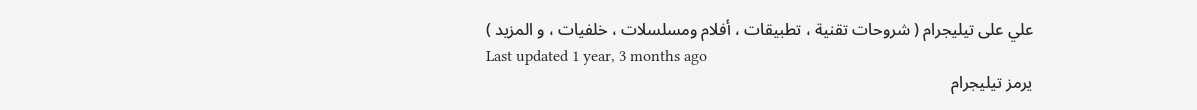علي على تيليجرام ( شروحات تقنية ، تطبيقات ، أفلام ومسلسلات ، خلفيات ، و المزيد )
Last updated 1 year, 3 months ago
يرمز تيليجرام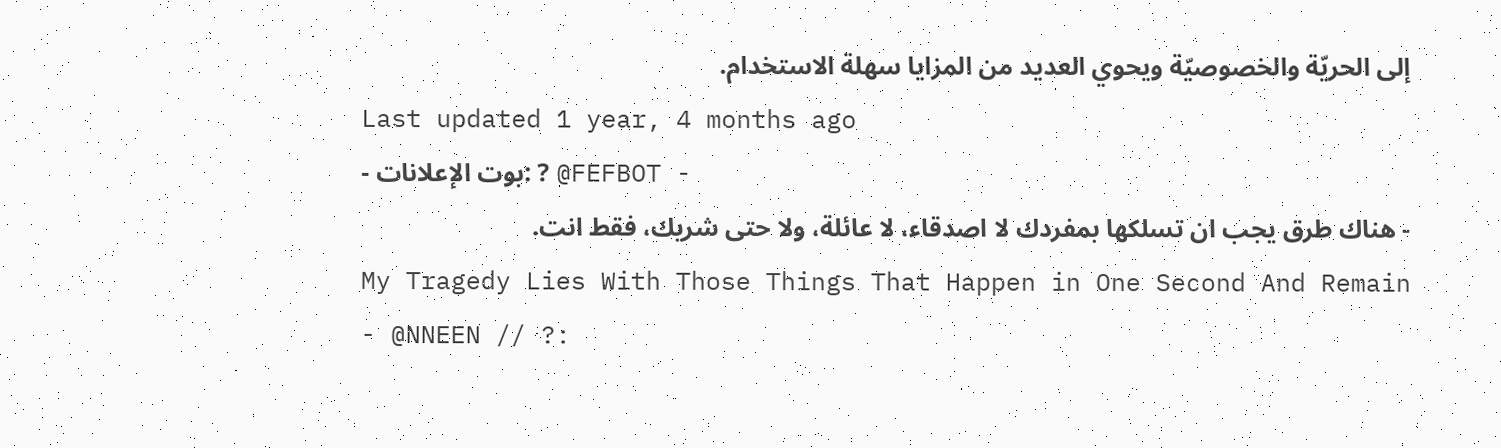إلى الحريّة والخصوصيّة ويحوي العديد من المزايا سهلة الاستخدام.
Last updated 1 year, 4 months ago
- بوت الإعلانات: ? @FEFBOT -
- هناك طرق يجب ان تسلكها بمفردك لا اصدقاء، لا عائلة، ولا حتى شريك، فقط انت.
My Tragedy Lies With Those Things That Happen in One Second And Remain
- @NNEEN // ?: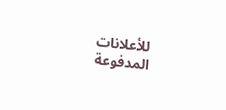للأعلانات المدفوعة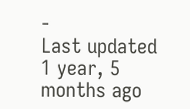-
Last updated 1 year, 5 months ago